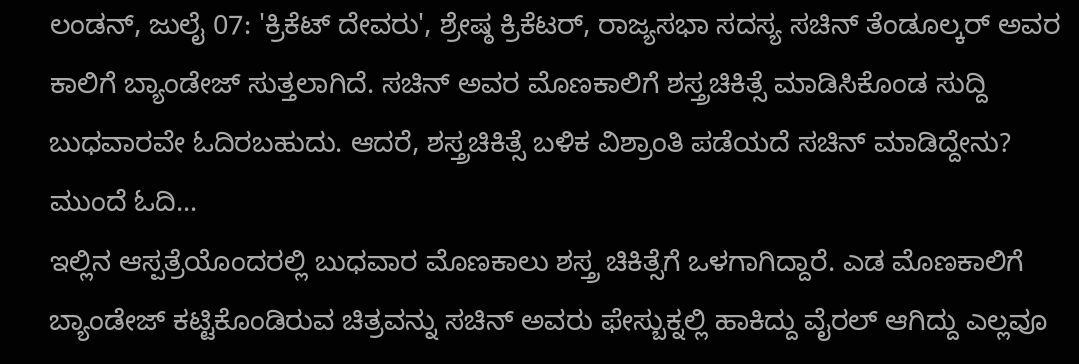ಲಂಡನ್, ಜುಲೈ 07: 'ಕ್ರಿಕೆಟ್ ದೇವರು', ಶ್ರೇಷ್ಠ ಕ್ರಿಕೆಟರ್, ರಾಜ್ಯಸಭಾ ಸದಸ್ಯ ಸಚಿನ್ ತೆಂಡೂಲ್ಕರ್ ಅವರ ಕಾಲಿಗೆ ಬ್ಯಾಂಡೇಜ್ ಸುತ್ತಲಾಗಿದೆ. ಸಚಿನ್ ಅವರ ಮೊಣಕಾಲಿಗೆ ಶಸ್ತ್ರಚಿಕಿತ್ಸೆ ಮಾಡಿಸಿಕೊಂಡ ಸುದ್ದಿ ಬುಧವಾರವೇ ಓದಿರಬಹುದು. ಆದರೆ, ಶಸ್ತ್ರಚಿಕಿತ್ಸೆ ಬಳಿಕ ವಿಶ್ರಾಂತಿ ಪಡೆಯದೆ ಸಚಿನ್ ಮಾಡಿದ್ದೇನು? ಮುಂದೆ ಓದಿ...
ಇಲ್ಲಿನ ಆಸ್ಪತ್ರೆಯೊಂದರಲ್ಲಿ ಬುಧವಾರ ಮೊಣಕಾಲು ಶಸ್ತ್ರ ಚಿಕಿತ್ಸೆಗೆ ಒಳಗಾಗಿದ್ದಾರೆ. ಎಡ ಮೊಣಕಾಲಿಗೆ ಬ್ಯಾಂಡೇಜ್ ಕಟ್ಟಿಕೊಂಡಿರುವ ಚಿತ್ರವನ್ನು ಸಚಿನ್ ಅವರು ಫೇಸ್ಬುಕ್ನಲ್ಲಿ ಹಾಕಿದ್ದು ವೈರಲ್ ಆಗಿದ್ದು ಎಲ್ಲವೂ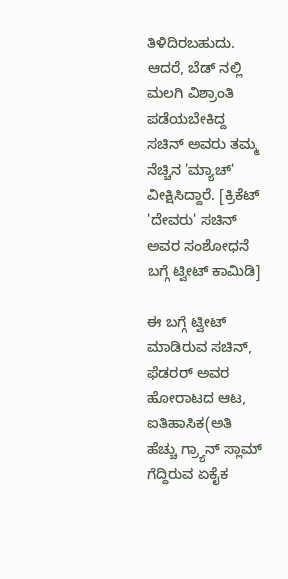ತಿಳಿದಿರಬಹುದು. ಆದರೆ, ಬೆಡ್ ನಲ್ಲಿ ಮಲಗಿ ವಿಶ್ರಾಂತಿ ಪಡೆಯಬೇಕಿದ್ದ ಸಚಿನ್ ಅವರು ತಮ್ಮ ನೆಚ್ಚಿನ 'ಮ್ಯಾಚ್' ವೀಕ್ಷಿಸಿದ್ದಾರೆ. [ಕ್ರಿಕೆಟ್ 'ದೇವರು' ಸಚಿನ್ ಅವರ ಸಂಶೋಧನೆ ಬಗ್ಗೆ ಟ್ವೀಟ್ ಕಾಮಿಡಿ]

ಈ ಬಗ್ಗೆ ಟ್ವೀಟ್ ಮಾಡಿರುವ ಸಚಿನ್, ಫೆಡರರ್ ಅವರ ಹೋರಾಟದ ಆಟ, ಐತಿಹಾಸಿಕ(ಅತಿ ಹೆಚ್ಚು ಗ್ರ್ಯಾನ್ ಸ್ಲಾಮ್ ಗೆದ್ದಿರುವ ಏಕೈಕ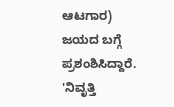ಆಟಗಾರ) ಜಯದ ಬಗ್ಗೆ ಪ್ರಶಂಶಿಸಿದ್ದಾರೆ.
'ನಿವೃತ್ತಿ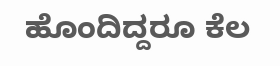ಹೊಂದಿದ್ದರೂ ಕೆಲ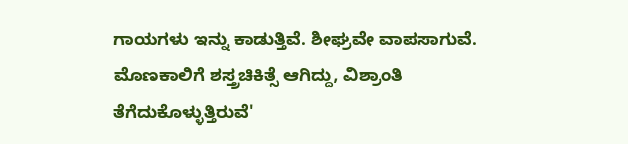ಗಾಯಗಳು ಇನ್ನು ಕಾಡುತ್ತಿವೆ. ಶೀಘ್ರವೇ ವಾಪಸಾಗುವೆ. ಮೊಣಕಾಲಿಗೆ ಶಸ್ತ್ರಚಿಕಿತ್ಸೆ ಆಗಿದ್ದು, ವಿಶ್ರಾಂತಿ ತೆಗೆದುಕೊಳ್ಳುತ್ತಿರುವೆ'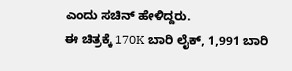ಎಂದು ಸಚಿನ್ ಹೇಳಿದ್ದರು.
ಈ ಚಿತ್ರಕ್ಕೆ 170K ಬಾರಿ ಲೈಕ್, 1,991 ಬಾರಿ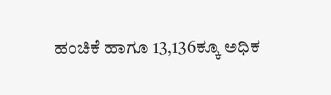ಹಂಚಿಕೆ ಹಾಗೂ 13,136ಕ್ಕೂ ಅಧಿಕ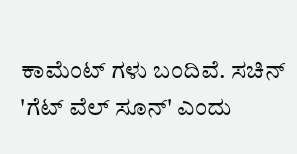ಕಾಮೆಂಟ್ ಗಳು ಬಂದಿವೆ. ಸಚಿನ್ 'ಗೆಟ್ ವೆಲ್ ಸೂನ್' ಎಂದು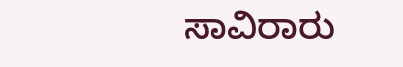ಸಾವಿರಾರು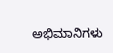ಅಭಿಮಾನಿಗಳು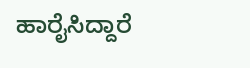ಹಾರೈಸಿದ್ದಾರೆ